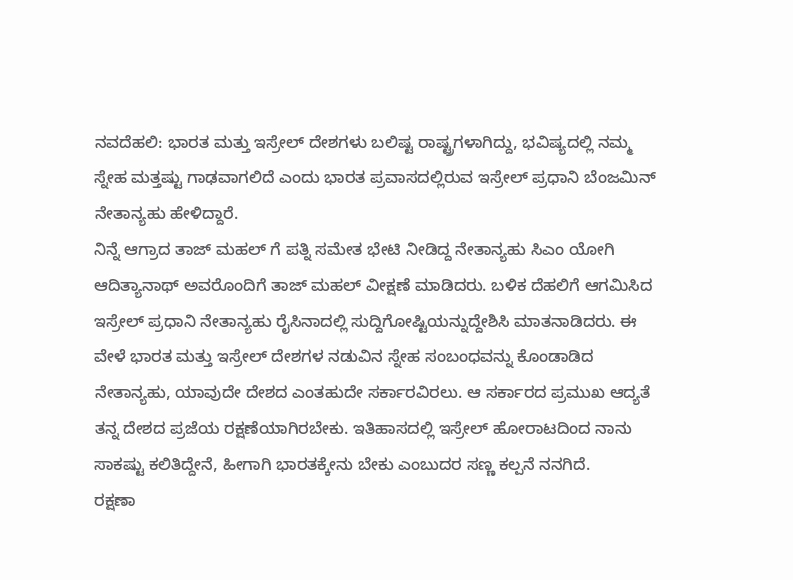ನವದೆಹಲಿ: ಭಾರತ ಮತ್ತು ಇಸ್ರೇಲ್ ದೇಶಗಳು ಬಲಿಷ್ಟ ರಾಷ್ಟ್ರಗಳಾಗಿದ್ದು, ಭವಿಷ್ಯದಲ್ಲಿ ನಮ್ಮ ಸ್ನೇಹ ಮತ್ತಷ್ಟು ಗಾಢವಾಗಲಿದೆ ಎಂದು ಭಾರತ ಪ್ರವಾಸದಲ್ಲಿರುವ ಇಸ್ರೇಲ್ ಪ್ರಧಾನಿ ಬೆಂಜಮಿನ್ ನೇತಾನ್ಯಹು ಹೇಳಿದ್ದಾರೆ.
ನಿನ್ನೆ ಆಗ್ರಾದ ತಾಜ್ ಮಹಲ್ ಗೆ ಪತ್ನಿ ಸಮೇತ ಭೇಟಿ ನೀಡಿದ್ದ ನೇತಾನ್ಯಹು ಸಿಎಂ ಯೋಗಿ ಆದಿತ್ಯಾನಾಥ್ ಅವರೊಂದಿಗೆ ತಾಜ್ ಮಹಲ್ ವೀಕ್ಷಣೆ ಮಾಡಿದರು. ಬಳಿಕ ದೆಹಲಿಗೆ ಆಗಮಿಸಿದ ಇಸ್ರೇಲ್ ಪ್ರಧಾನಿ ನೇತಾನ್ಯಹು ರೈಸಿನಾದಲ್ಲಿ ಸುದ್ದಿಗೋಷ್ಟಿಯನ್ನುದ್ದೇಶಿಸಿ ಮಾತನಾಡಿದರು. ಈ ವೇಳೆ ಭಾರತ ಮತ್ತು ಇಸ್ರೇಲ್ ದೇಶಗಳ ನಡುವಿನ ಸ್ನೇಹ ಸಂಬಂಧವನ್ನು ಕೊಂಡಾಡಿದ ನೇತಾನ್ಯಹು, ಯಾವುದೇ ದೇಶದ ಎಂತಹುದೇ ಸರ್ಕಾರವಿರಲು. ಆ ಸರ್ಕಾರದ ಪ್ರಮುಖ ಆದ್ಯತೆ ತನ್ನ ದೇಶದ ಪ್ರಜೆಯ ರಕ್ಷಣೆಯಾಗಿರಬೇಕು. ಇತಿಹಾಸದಲ್ಲಿ ಇಸ್ರೇಲ್ ಹೋರಾಟದಿಂದ ನಾನು ಸಾಕಷ್ಟು ಕಲಿತಿದ್ದೇನೆ, ಹೀಗಾಗಿ ಭಾರತಕ್ಕೇನು ಬೇಕು ಎಂಬುದರ ಸಣ್ಣ ಕಲ್ಪನೆ ನನಗಿದೆ.
ರಕ್ಷಣಾ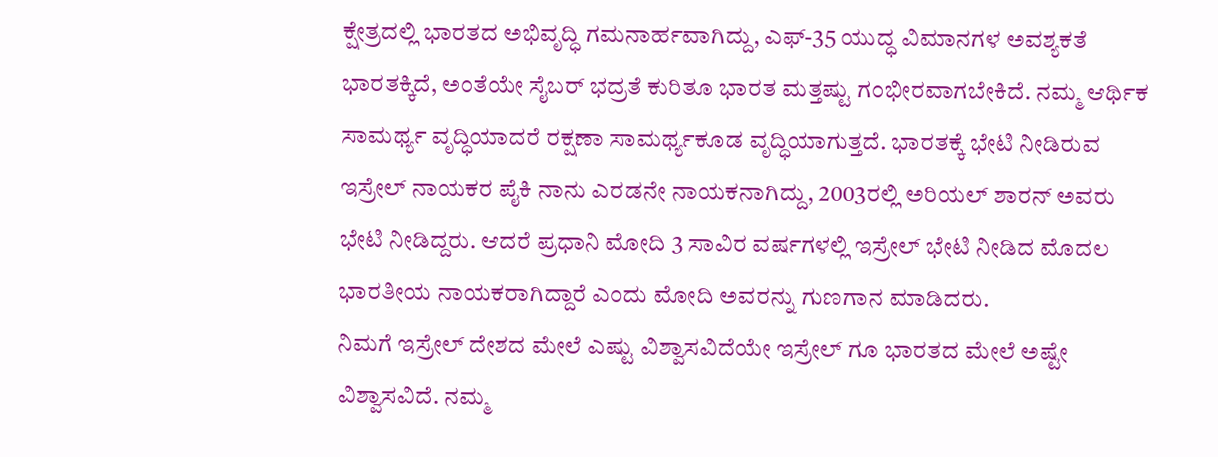ಕ್ಷೇತ್ರದಲ್ಲಿ ಭಾರತದ ಅಭಿವೃದ್ಧಿ ಗಮನಾರ್ಹವಾಗಿದ್ದು, ಎಫ್-35 ಯುದ್ಧ ವಿಮಾನಗಳ ಅವಶ್ಯಕತೆ ಭಾರತಕ್ಕಿದೆ, ಅಂತೆಯೇ ಸೈಬರ್ ಭದ್ರತೆ ಕುರಿತೂ ಭಾರತ ಮತ್ತಷ್ಟು ಗಂಭೀರವಾಗಬೇಕಿದೆ. ನಮ್ಮ ಆರ್ಥಿಕ ಸಾಮರ್ಥ್ಯ ವೃದ್ಧಿಯಾದರೆ ರಕ್ಷಣಾ ಸಾಮರ್ಥ್ಯಕೂಡ ವೃದ್ಧಿಯಾಗುತ್ತದೆ. ಭಾರತಕ್ಕೆ ಭೇಟಿ ನೀಡಿರುವ ಇಸ್ರೇಲ್ ನಾಯಕರ ಪೈಕಿ ನಾನು ಎರಡನೇ ನಾಯಕನಾಗಿದ್ದು, 2003ರಲ್ಲಿ ಅರಿಯಲ್ ಶಾರನ್ ಅವರು ಭೇಟಿ ನೀಡಿದ್ದರು. ಆದರೆ ಪ್ರಧಾನಿ ಮೋದಿ 3 ಸಾವಿರ ವರ್ಷಗಳಲ್ಲಿ ಇಸ್ರೇಲ್ ಭೇಟಿ ನೀಡಿದ ಮೊದಲ ಭಾರತೀಯ ನಾಯಕರಾಗಿದ್ದಾರೆ ಎಂದು ಮೋದಿ ಅವರನ್ನು ಗುಣಗಾನ ಮಾಡಿದರು.
ನಿಮಗೆ ಇಸ್ರೇಲ್ ದೇಶದ ಮೇಲೆ ಎಷ್ಟು ವಿಶ್ವಾಸವಿದೆಯೇ ಇಸ್ರೇಲ್ ಗೂ ಭಾರತದ ಮೇಲೆ ಅಷ್ಟೇ ವಿಶ್ವಾಸವಿದೆ. ನಮ್ಮ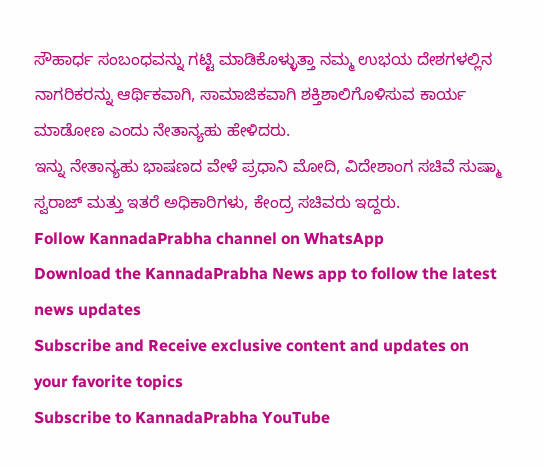ಸೌಹಾರ್ಧ ಸಂಬಂಧವನ್ನು ಗಟ್ಟಿ ಮಾಡಿಕೊಳ್ಳುತ್ತಾ ನಮ್ಮ ಉಭಯ ದೇಶಗಳಲ್ಲಿನ ನಾಗರಿಕರನ್ನು ಆರ್ಥಿಕವಾಗಿ, ಸಾಮಾಜಿಕವಾಗಿ ಶಕ್ತಿಶಾಲಿಗೊಳಿಸುವ ಕಾರ್ಯ ಮಾಡೋಣ ಎಂದು ನೇತಾನ್ಯಹು ಹೇಳಿದರು.
ಇನ್ನು ನೇತಾನ್ಯಹು ಭಾಷಣದ ವೇಳೆ ಪ್ರಧಾನಿ ಮೋದಿ, ವಿದೇಶಾಂಗ ಸಚಿವೆ ಸುಷ್ಮಾ ಸ್ವರಾಜ್ ಮತ್ತು ಇತರೆ ಅಧಿಕಾರಿಗಳು, ಕೇಂದ್ರ ಸಚಿವರು ಇದ್ದರು.
Follow KannadaPrabha channel on WhatsApp
Download the KannadaPrabha News app to follow the latest news updates
Subscribe and Receive exclusive content and updates on your favorite topics
Subscribe to KannadaPrabha YouTube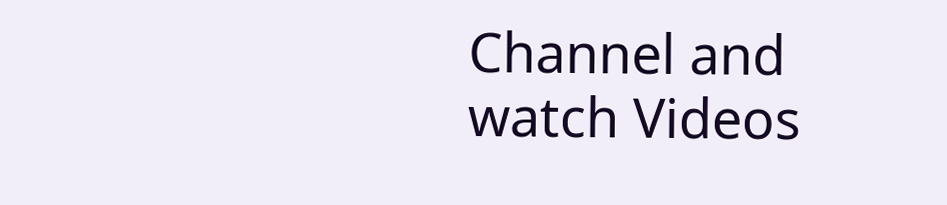Channel and watch Videos